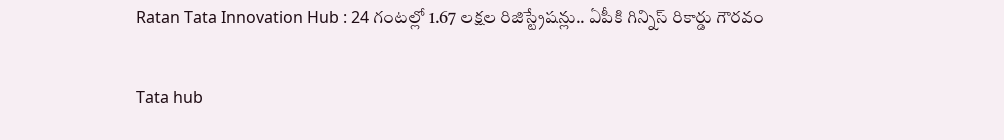Ratan Tata Innovation Hub : 24 గంటల్లో 1.67 లక్షల రిజిస్ట్రేషన్లు.. ఏపీకి గిన్నిస్ రికార్డు గౌరవం

Tata hub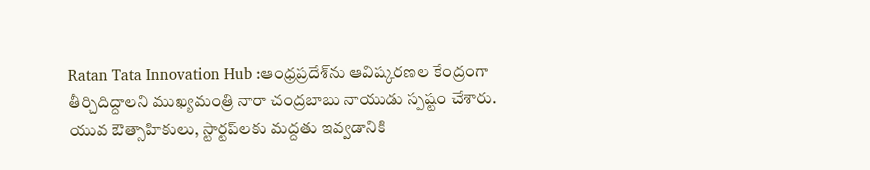Ratan Tata Innovation Hub :ఆంధ్రప్రదేశ్‌ను ఆవిష్కరణల కేంద్రంగా తీర్చిదిద్దాలని ముఖ్యమంత్రి నారా చంద్రబాబు నాయుడు స్పష్టం చేశారు. యువ ఔత్సాహికులు, స్టార్టప్‌లకు మద్దతు ఇవ్వడానికి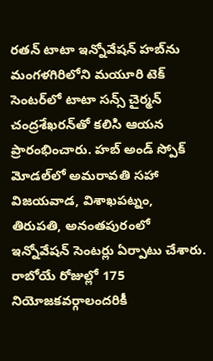రతన్ టాటా ఇన్నోవేషన్ హబ్‌ను మంగళగిరిలోని మయూరి టెక్ సెంటర్‌లో టాటా సన్స్ చైర్మన్ చంద్రశేఖరన్‌తో కలిసి ఆయన ప్రారంభించారు. హబ్ అండ్ స్పోక్ మోడల్‌లో అమరావతి సహా విజయవాడ, విశాఖపట్నం, తిరుపతి, అనంతపురంలో ఇన్నోవేషన్ సెంటర్లు ఏర్పాటు చేశారు. రాబోయే రోజుల్లో 175 నియోజకవర్గాలందరికీ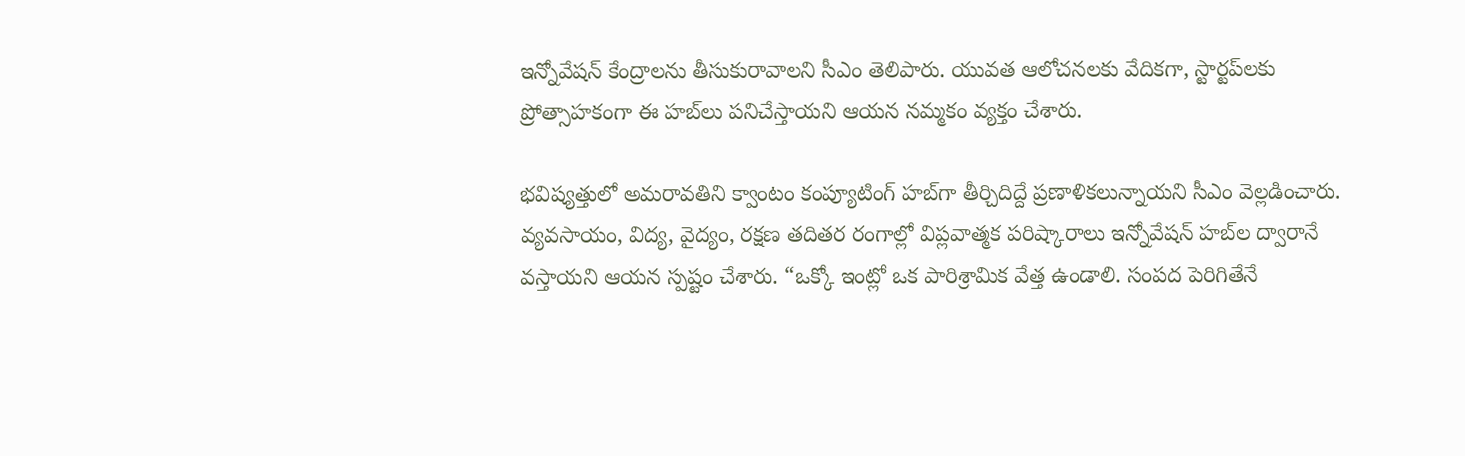ఇన్నోవేషన్ కేంద్రాలను తీసుకురావాలని సీఎం తెలిపారు. యువత ఆలోచనలకు వేదికగా, స్టార్టప్‌లకు ప్రోత్సాహకంగా ఈ హబ్‌లు పనిచేస్తాయని ఆయన నమ్మకం వ్యక్తం చేశారు.

భవిష్యత్తులో అమరావతిని క్వాంటం కంప్యూటింగ్ హబ్‌గా తీర్చిదిద్దే ప్రణాళికలున్నాయని సీఎం వెల్లడించారు. వ్యవసాయం, విద్య, వైద్యం, రక్షణ తదితర రంగాల్లో విప్లవాత్మక పరిష్కారాలు ఇన్నోవేషన్ హబ్‌ల ద్వారానే వస్తాయని ఆయన స్పష్టం చేశారు. “ఒక్కో ఇంట్లో ఒక పారిశ్రామిక వేత్త ఉండాలి. సంపద పెరిగితేనే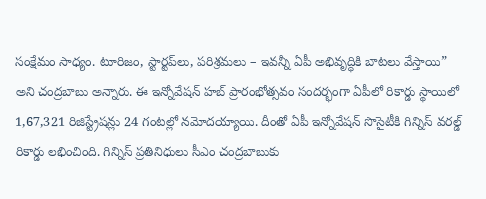సంక్షేమం సాధ్యం. టూరిజం, స్టార్టప్‌లు, పరిశ్రమలు – ఇవన్నీ ఏపీ అభివృద్ధికి బాటలు వేస్తాయి” అని చంద్రబాబు అన్నారు. ఈ ఇన్నోవేషన్ హబ్ ప్రారంభోత్సవం సందర్భంగా ఏపీలో రికార్డు స్థాయిలో 1,67,321 రిజిస్ట్రేషన్లు 24 గంటల్లో నమోదయ్యాయి. దీంతో ఏపీ ఇన్నోవేషన్ సొసైటీకి గిన్నిస్ వరల్డ్ రికార్డు లభించింది. గిన్నిస్ ప్రతినిధులు సీఎం చంద్రబాబుకు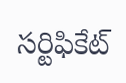సర్టిఫికేట్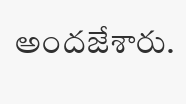అందజేశారు.